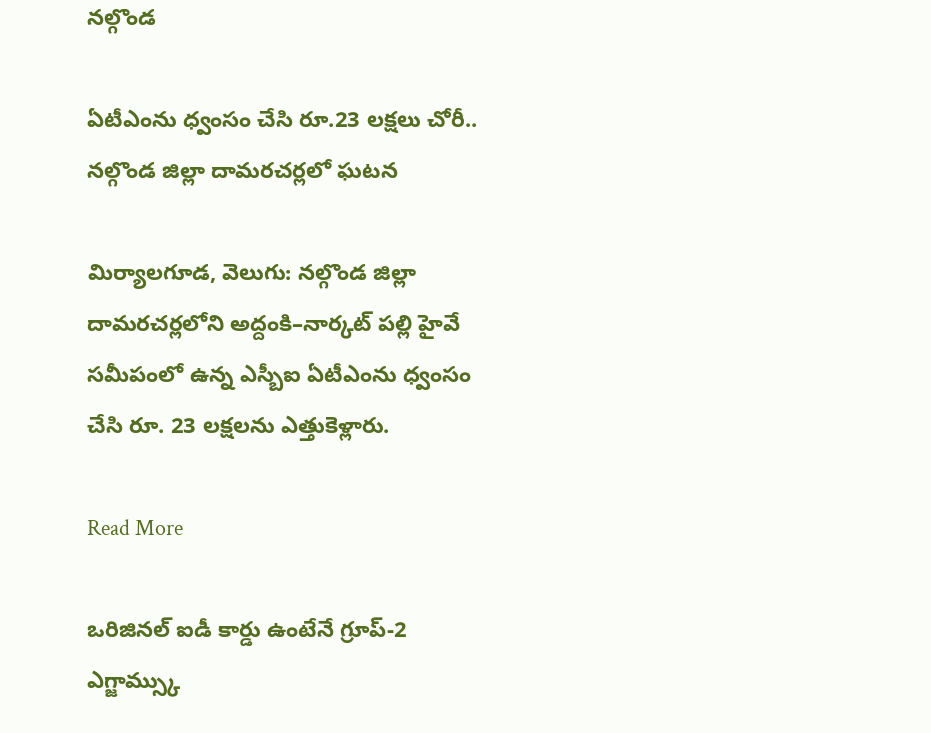నల్గొండ

ఏటీఎంను ధ్వంసం చేసి రూ.23 లక్షలు చోరీ.. నల్గొండ జిల్లా దామరచర్లలో ఘటన

మిర్యాలగూడ, వెలుగు: నల్గొండ జిల్లా దామరచర్లలోని అద్దంకి–నార్కట్ పల్లి హైవే సమీపంలో ఉన్న ఎస్బీఐ ఏటీఎంను ధ్వంసం చేసి రూ. 23 లక్షలను ఎత్తుకెళ్లారు.

Read More

ఒరిజినల్ ఐడీ కార్డు ఉంటేనే గ్రూప్-2 ఎగ్జామ్స్కు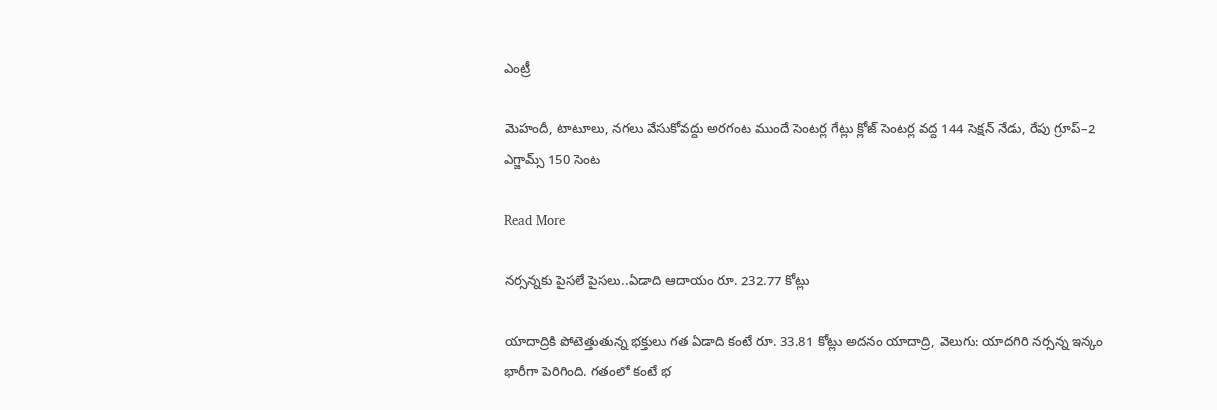ఎంట్రీ

మెహందీ, టాటూలు, నగలు వేసుకోవద్దు అరగంట ముందే సెంటర్ల గేట్లు క్లోజ్ సెంటర్ల వద్ద 144 సెక్షన్ నేడు, రేపు గ్రూప్–2 ఎగ్జామ్స్ 150 సెంట

Read More

నర్సన్నకు పైసలే పైసలు..ఏడాది ఆదాయం రూ. 232.77 కోట్లు

యాదాద్రికి పోటెత్తుతున్న భక్తులు గత ఏడాది కంటే రూ. 33.81 కోట్లు అదనం యాదాద్రి, వెలుగు: యాదగిరి నర్సన్న ఇన్కం భారీగా పెరిగింది. గతంలో కంటే భ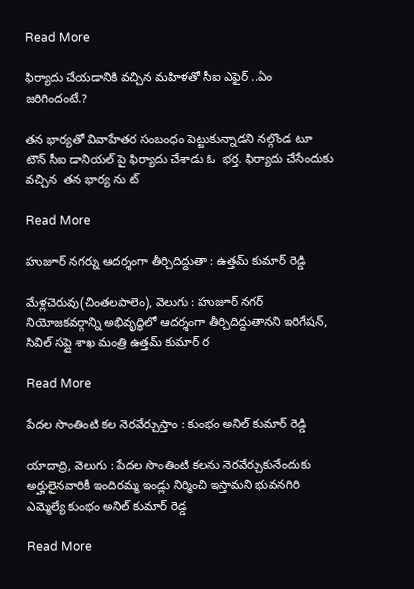Read More

ఫిర్యాదు చేయడానికి వచ్చిన మహిళతో సీఐ ఎఫైర్ ..ఏం జరిగిందంటే.?

తన భార్యతో వివాహేతర సంబంధం పెట్టుకున్నాడని నల్గొండ టూ టౌన్ సీఐ డానియల్ పై ఫిర్యాదు చేశాడు ఓ  భర్త. ఫిర్యాదు చేసేందుకు వచ్చిన  తన భార్య ను ట్

Read More

హుజూర్ నగర్ను ఆదర్శంగా తీర్చిదిద్దుతా : ఉత్తమ్ కుమార్ రెడ్డి

మేళ్లచెరువు(చింతలపాలెం), వెలుగు : హుజూర్ నగర్ నియోజకవర్గాన్ని అభివృద్ధిలో ఆదర్శంగా తీర్చిదిద్దుతానని ఇరిగేషన్, సివిల్ సప్లై శాఖ మంత్రి ఉత్తమ్ కుమార్ ర

Read More

పేదల సొంతింటి కల నెరవేర్చుస్తాం : కుంభం అనిల్ కుమార్ రెడ్డి

యాదాద్రి, వెలుగు : పేదల సొంతింటి కలను నెరవేర్చుకునేందుకు అర్హులైనవారికీ ఇందిరమ్మ ఇండ్లు నిర్మించి ఇస్తామని భువనగిరి ఎమ్మెల్యే కుంభం అనిల్ కుమార్ రెడ్డ

Read More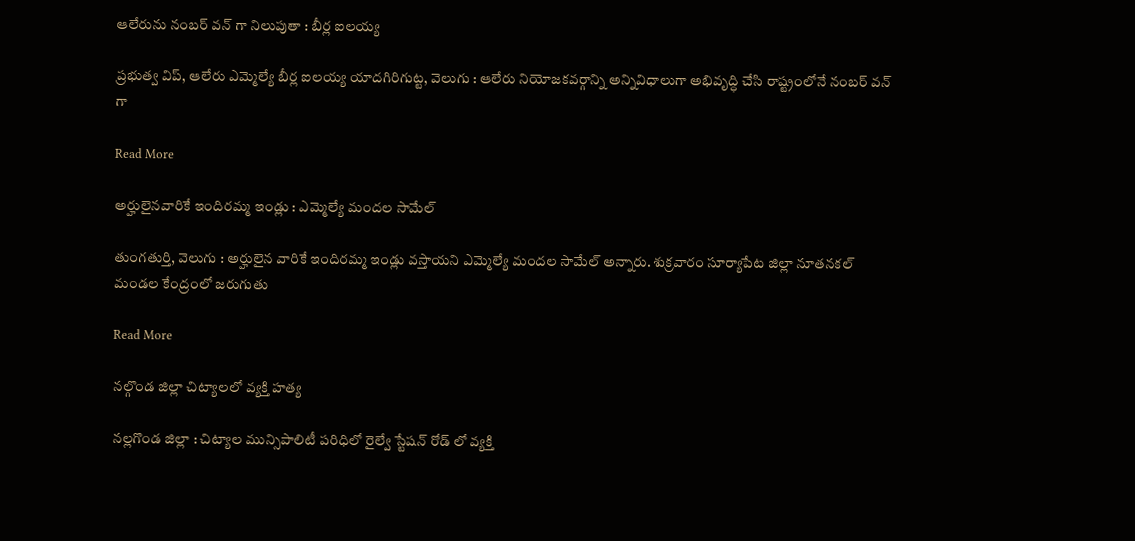ఆలేరును నంబర్ వన్ గా నిలుపుతా : బీర్ల ఐలయ్య

ప్రభుత్వ విప్, ఆలేరు ఎమ్మెల్యే బీర్ల ఐలయ్య యాదగిరిగుట్ట, వెలుగు : ఆలేరు నియోజకవర్గాన్ని అన్నివిధాలుగా అభివృద్ధి చేసి రాష్ట్రంలోనే నంబర్ వన్ గా

Read More

అర్హులైనవారికే ఇందిరమ్మ ఇండ్లు : ఎమ్మెల్యే మందల సామేల్

తుంగతుర్తి, వెలుగు : అర్హులైన వారికే ఇందిరమ్మ ఇండ్లు వస్తాయని ఎమ్మెల్యే మందల సామేల్ అన్నారు. శుక్రవారం సూర్యాపేట జిల్లా నూతనకల్ మండల కేంద్రంలో జరుగుతు

Read More

నల్గొండ జిల్లా చిట్యాలలో వ్యక్తి హత్య

నల్లగొండ జిల్లా : చిట్యాల మున్సిపాలిటీ పరిధిలో రైల్వే స్టేషన్ రోడ్ లో వ్యక్తి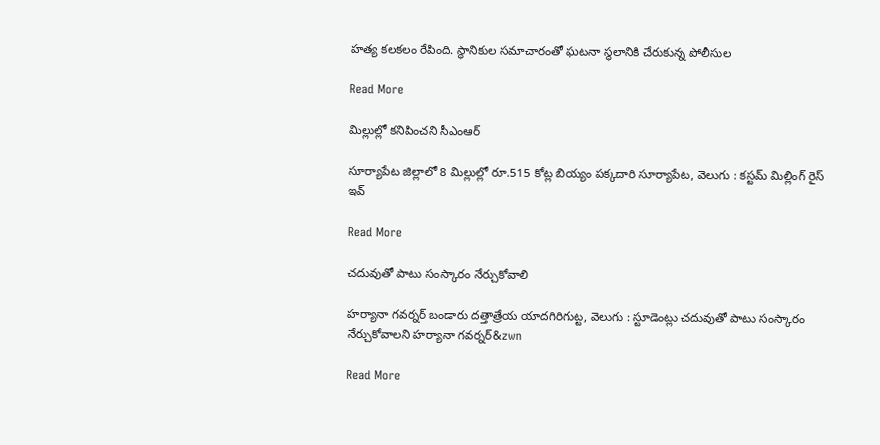హత్య కలకలం రేపింది. స్థానికుల సమాచారంతో ఘటనా స్థలానికి చేరుకున్న పోలీసుల

Read More

మిల్లుల్లో కనిపించని సీఎంఆర్‌‌

సూర్యాపేట జిల్లాలో 8 మిల్లుల్లో రూ.515 కోట్ల బియ్యం పక్కదారి సూర్యాపేట, వెలుగు : కస్టమ్‌‌ మిల్లింగ్‌‌ రైస్‌‌ ఇవ్

Read More

చదువుతో పాటు సంస్కారం నేర్చుకోవాలి

హర్యానా గవర్నర్‌‌ బండారు దత్తాత్రేయ యాదగిరిగుట్ట, వెలుగు : స్టూడెంట్లు చదువుతో పాటు సంస్కారం నేర్చుకోవాలని హర్యానా గవర్నర్‌&zwn

Read More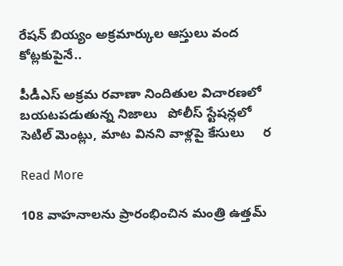రేషన్ బియ్యం అక్రమార్కుల ఆస్తులు వంద కోట్లకుపైనే..

పీడీఎస్ అక్రమ రవాణా నిందితుల విచారణలో బయటపడుతున్న నిజాలు   పోలీస్ స్టేషన్లలో సెటిల్ మెంట్లు, మాట వినని వాళ్లపై కేసులు     ర

Read More

108 వాహనాలను ప్రారంభించిన మంత్రి ఉత్తమ్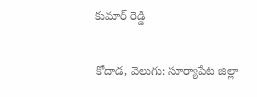కుమార్ రెడ్డి

కోదాడ, వెలుగు: సూర్యాపేట జిల్లా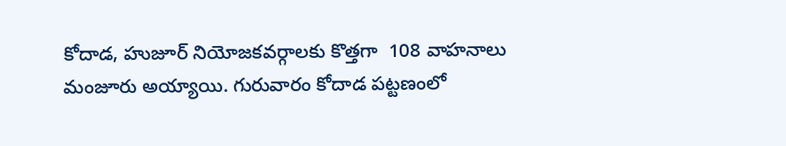కోదాడ, హుజూర్ నియోజకవర్గాలకు కొత్తగా  108 వాహనాలు  మంజూరు అయ్యాయి. గురువారం కోదాడ పట్టణంలో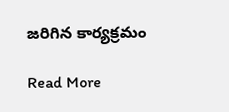జరిగిన కార్యక్రమం

Read More